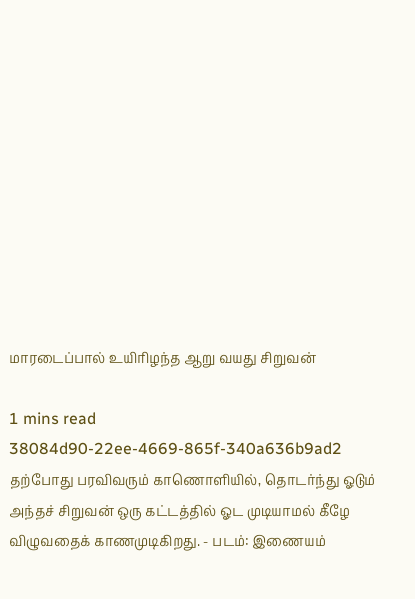மாரடைப்பால் உயிரிழந்த ஆறு வயது சிறுவன்

1 mins read
38084d90-22ee-4669-865f-340a636b9ad2
தற்போது பரவிவரும் காணொளியில், தொடர்ந்து ஓடும் அந்தச் சிறுவன் ஒரு கட்டத்தில் ஓட முடியாமல் கீழே விழுவதைக் காணமுடிகிறது. - படம்: இணையம்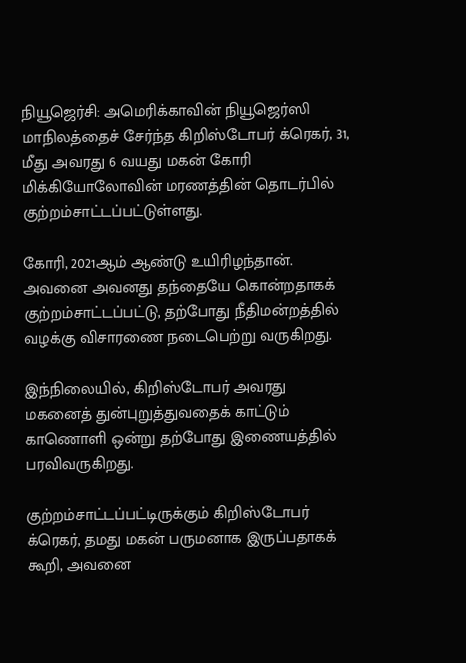நியூஜெர்சி: அமெரிக்காவின் நியூஜெர்ஸி மாநிலத்தைச் சேர்ந்த கிறிஸ்டோபர் க்ரெகர், 31, மீது அவரது 6 வயது மகன் கோரி மிக்கியோலோவின் மரணத்தின் தொடர்பில் குற்றம்சாட்டப்பட்டுள்ளது.

கோரி, 2021ஆம் ஆண்டு உயிரிழந்தான். அவனை அவனது தந்தையே கொன்றதாகக் குற்றம்சாட்டப்பட்டு, தற்போது நீதிமன்றத்தில் வழக்கு விசாரணை நடைபெற்று வருகிறது.

இந்நிலையில், கிறிஸ்டோபர் அவரது மகனைத் துன்புறுத்துவதைக் காட்டும் காணொளி ஒன்று தற்போது இணையத்தில் பரவிவருகிறது.

குற்றம்சாட்டப்பட்டிருக்கும் கிறிஸ்டோபர் க்ரெகர், தமது மகன் பருமனாக இருப்பதாகக் கூறி, அவனை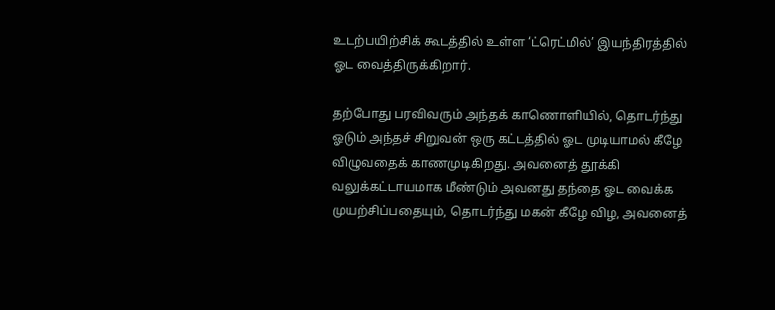உடற்பயிற்சிக் கூடத்தில் உள்ள ‘ட்ரெட்மில்’ இயந்திரத்தில் ஓட வைத்திருக்கிறார்.

தற்போது பரவிவரும் அந்தக் காணொளியில், தொடர்ந்து ஓடும் அந்தச் சிறுவன் ஒரு கட்டத்தில் ஓட முடியாமல் கீழே விழுவதைக் காணமுடிகிறது. அவனைத் தூக்கி வலுக்கட்டாயமாக மீண்டும் அவனது தந்தை ஓட வைக்க முயற்சிப்பதையும், தொடர்ந்து மகன் கீழே விழ, அவனைத்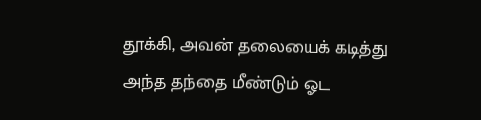தூக்கி, அவன் தலையைக் கடித்து அந்த தந்தை மீண்டும் ஓட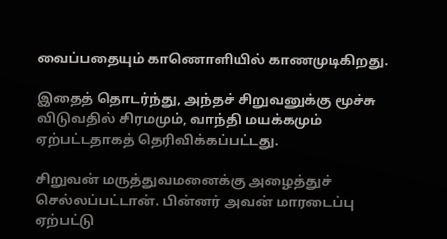வைப்பதையும் காணொளியில் காணமுடிகிறது.

இதைத் தொடர்ந்து, அந்தச் சிறுவனுக்கு மூச்சு விடுவதில் சிரமமும், வாந்தி மயக்கமும் ஏற்பட்டதாகத் தெரிவிக்கப்பட்டது.

சிறுவன் மருத்துவமனைக்கு அழைத்துச் செல்லப்பட்டான். பின்னர் அவன் மாரடைப்பு ஏற்பட்டு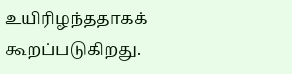உயிரிழந்ததாகக் கூறப்படுகிறது.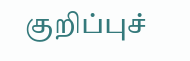குறிப்புச்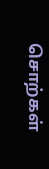சொற்கள்